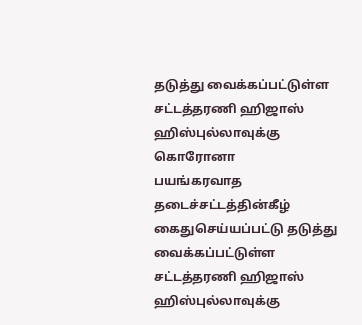தடுத்து வைக்கப்பட்டுள்ள சட்டத்தரணி ஹிஜாஸ் ஹிஸ்புல்லாவுக்கு கொரோனா
பயங்கரவாத தடைச்சட்டத்தின்கீழ் கைதுசெய்யப்பட்டு தடுத்து வைக்கப்பட்டுள்ள சட்டத்தரணி ஹிஜாஸ் ஹிஸ்புல்லாவுக்கு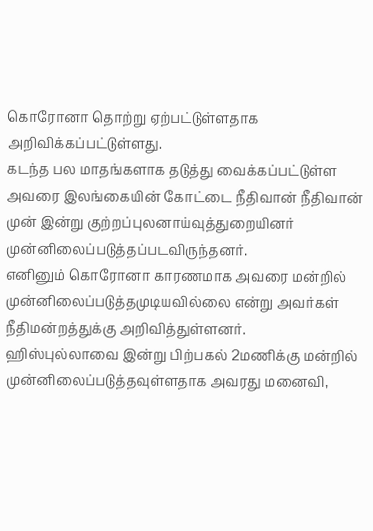கொரோனா தொற்று ஏற்பட்டுள்ளதாக அறிவிக்கப்பட்டுள்ளது.
கடந்த பல மாதங்களாக தடுத்து வைக்கப்பட்டுள்ள அவரை இலங்கையின் கோட்டை நீதிவான் நீதிவான் முன் இன்று குற்றப்புலனாய்வுத்துறையினர் முன்னிலைப்படுத்தப்படவிருந்தனர்.
எனினும் கொரோனா காரணமாக அவரை மன்றில் முன்னிலைப்படுத்தமுடியவில்லை என்று அவர்கள் நீதிமன்றத்துக்கு அறிவித்துள்ளனர்.
ஹிஸ்புல்லாவை இன்று பிற்பகல் 2மணிக்கு மன்றில் முன்னிலைப்படுத்தவுள்ளதாக அவரது மனைவி,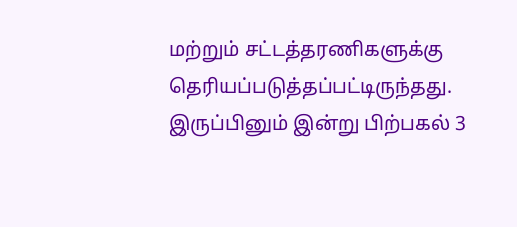மற்றும் சட்டத்தரணிகளுக்கு தெரியப்படுத்தப்பட்டிருந்தது.
இருப்பினும் இன்று பிற்பகல் 3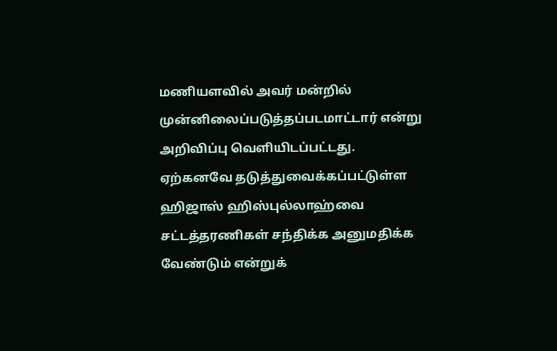மணியளவில் அவர் மன்றில் முன்னிலைப்படுத்தப்படமாட்டார் என்று அறிவிப்பு வெளியிடப்பட்டது.
ஏற்கனவே தடுத்துவைக்கப்பட்டுள்ள ஹிஜாஸ் ஹிஸ்புல்லாஹ்வை சட்டத்தரணிகள் சந்திக்க அனுமதிக்க வேண்டும் என்றுக்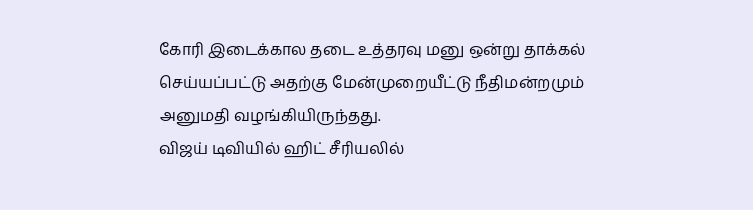கோரி இடைக்கால தடை உத்தரவு மனு ஒன்று தாக்கல் செய்யப்பட்டு அதற்கு மேன்முறையீட்டு நீதிமன்றமும் அனுமதி வழங்கியிருந்தது.
விஜய் டிவியில் ஹிட் சீரியலில்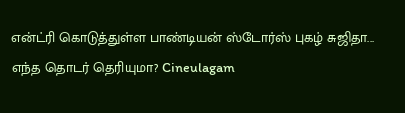என்ட்ரி கொடுத்துள்ள பாண்டியன் ஸ்டோர்ஸ் புகழ் சுஜிதா... எந்த தொடர் தெரியுமா? Cineulagam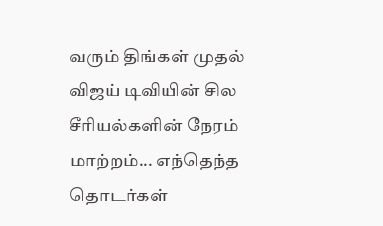வரும் திங்கள் முதல் விஜய் டிவியின் சில சீரியல்களின் நேரம் மாற்றம்... எந்தெந்த தொடர்கள்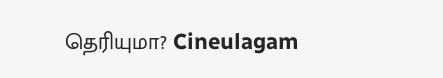தெரியுமா? Cineulagam